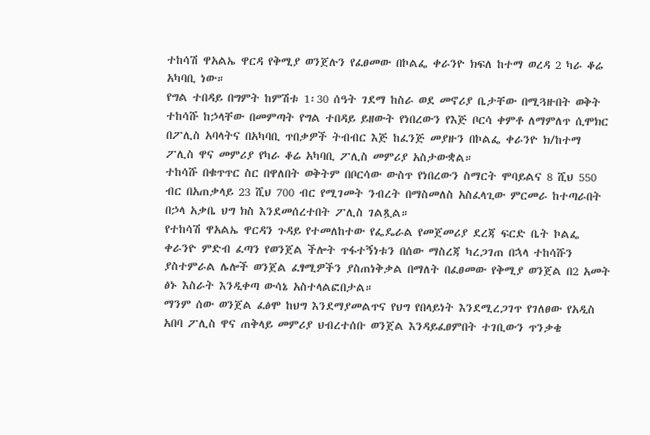ተከሳሽ ዋአልኤ ዋርዳ የቅሚያ ወንጀሉን የፈፀመው በኮልፌ ቀራንዮ ክፍለ ከተማ ወረዳ 2 ካራ ቆሬ አካባቢ ነው።
የግል ተበዳይ በግምት ከምሽቱ 1፡30 ሰዓት ገደማ ከስራ ወደ መኖሪያ ቤታቸው በሚጓዙበት ወቅት ተከሳሹ ከኃላቸው በመምጣት የግል ተበዳይ ይዘውት የነበረውን የእጅ ቦርሳ ቀምቶ ለማምለጥ ሲሞክር በፖሊስ አባላትና በአካባቢ ጥበቃዎች ትብብር እጅ ከፈንጅ መያዙን በኮልፌ ቀራንዮ ክ/ከተማ ፖሊስ ዋና መምሪያ የካራ ቆሬ አካባቢ ፖሊስ መምሪያ አስታውቋል።
ተከሳሹ በቁጥጥር ስር በዋለበት ወቅትም በቦርሳው ውስጥ የነበረውን ስማርት ሞባይልና 8 ሺህ 550 ብር በአጠቃላይ 23 ሺህ 700 ብር የሚገመት ንብረት በማስመለስ አስፈላጊው ምርመራ ከተጣራበት በኃላ አቃቤ ህግ ክስ እንደመሰረተበት ፖሊስ ገልጿል።
የተከሳሽ ዋአልኤ ዋርዳን ጉዳይ የተመለከተው የፌዴራል የመጀመሪያ ደረጃ ፍርድ ቤት ኮልፌ ቀራንዮ ምድብ ፈጣን የወንጀል ችሎት ጥፋተኝነቱን በሰው ማስረጃ ካረጋገጠ በኋላ ተከሳሹን ያስተምራል ሌሎች ወንጀል ፈፃሚዎችን ያስጠነቅቃል በማለት በፈፀመው የቅሚያ ወንጀል በ2 አመት ፅኑ እስራት እንዲቀጣ ውሳኔ አስተላልፎበታል።
ማንም ሰው ወንጀል ፈፅሞ ከህግ እንደማያመልጥና የህግ የበላይነት እንደሚረጋገጥ የገለፀው የአዲስ አበባ ፖሊስ ዋና ጠቅላይ መምሪያ ህብረተሰቡ ወንጀል እንዳይፈፀምበት ተገቢውን ጥንቃቄ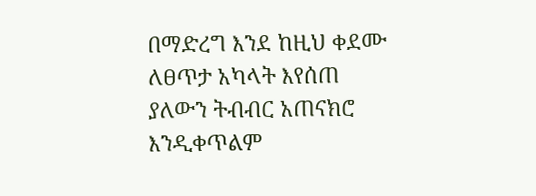በማድረግ እንደ ከዚህ ቀደሙ ለፀጥታ አካላት እየሰጠ ያለውን ትብብር አጠናክሮ እንዲቀጥልም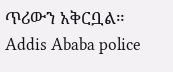ጥሪውን አቅርቧል።
Addis Ababa police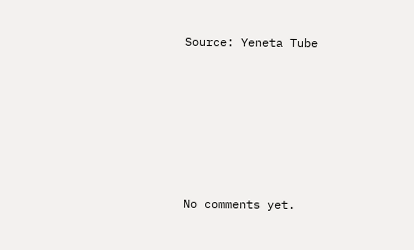Source: Yeneta Tube








No comments yet.